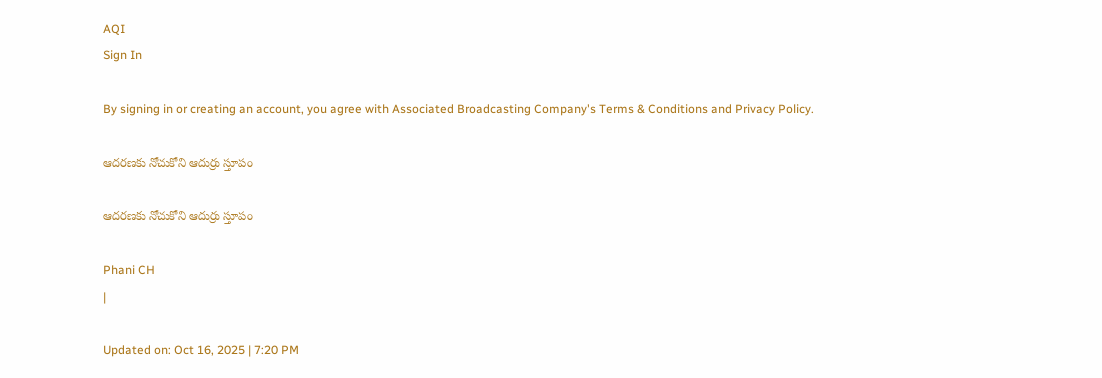AQI
Sign In

By signing in or creating an account, you agree with Associated Broadcasting Company's Terms & Conditions and Privacy Policy.

ఆదరణకు నోచుకోని ఆదుర్రు స్తూపం

ఆదరణకు నోచుకోని ఆదుర్రు స్తూపం

Phani CH
|

Updated on: Oct 16, 2025 | 7:20 PM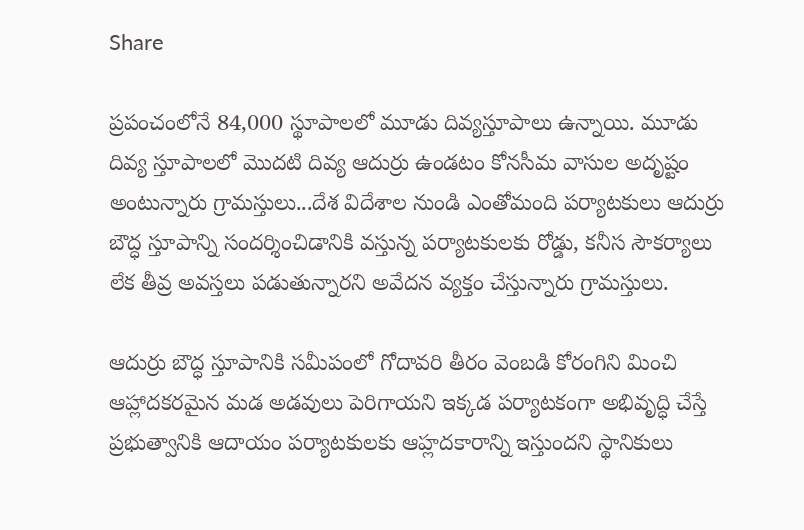Share

ప్రపంచంలోనే 84,000 స్థూపాలలో మూడు దివ్యస్తూపాలు ఉన్నాయి. మూడు దివ్య స్తూపాలలో మొదటి దివ్య ఆదుర్రు ఉండటం కోనసీమ వాసుల అదృష్టం అంటున్నారు గ్రామస్తులు...దేశ విదేశాల నుండి ఎంతోమంది పర్యాటకులు ఆదుర్రు బౌద్ధ స్తూపాన్ని సందర్శించిడానికి వస్తున్న పర్యాటకులకు రోడ్డు, కనీస సౌకర్యాలు లేక తీవ్ర అవస్తలు పడుతున్నారని అవేదన వ్యక్తం చేస్తున్నారు గ్రామస్తులు.

ఆదుర్రు బౌద్ధ స్తూపానికి సమీపంలో గోదావరి తీరం వెంబడి కోరంగిని మించి ఆహ్లాదకరమైన మడ అడవులు పెరిగాయని ఇక్కడ పర్యాటకంగా అభివృద్ధి చేస్తే ప్రభుత్వానికి ఆదాయం పర్యాటకులకు ఆహ్లదకారాన్ని ఇస్తుందని స్థానికులు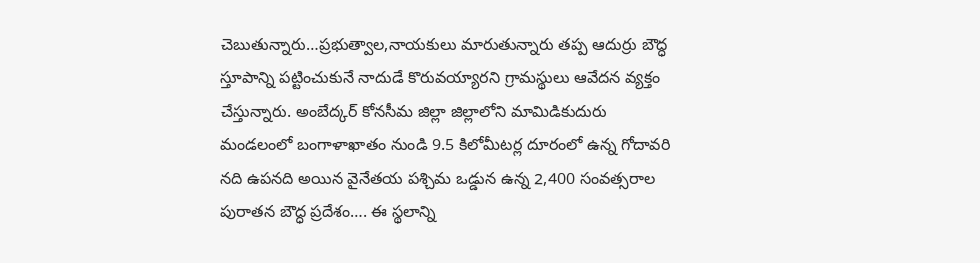చెబుతున్నారు…ప్రభుత్వాల,నాయకులు మారుతున్నారు తప్ప ఆదుర్రు బౌద్ధ స్తూపాన్ని పట్టించుకునే నాదుడే కొరువయ్యారని గ్రామస్థులు ఆవేదన వ్యక్తం చేస్తున్నారు. అంబేద్కర్ కోనసీమ జిల్లా జిల్లాలోని మామిడికుదురు మండలంలో బంగాళాఖాతం నుండి 9.5 కిలోమీటర్ల దూరంలో ఉన్న గోదావరి నది ఉపనది అయిన వైనేతయ పశ్చిమ ఒడ్డున ఉన్న 2,400 సంవత్సరాల పురాతన బౌద్ధ ప్రదేశం…. ఈ స్థలాన్ని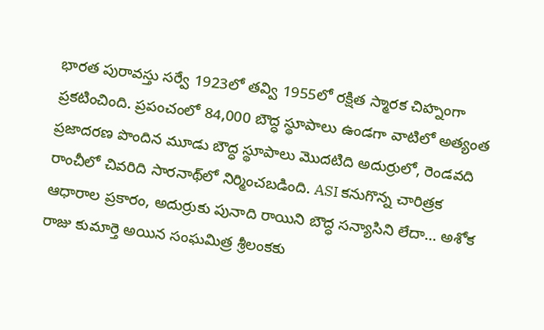భారత పురావస్తు సర్వే 1923లో తవ్వి 1955లో రక్షిత స్మారక చిహ్నంగా ప్రకటించింది. ప్రపంచంలో 84,000 బౌద్ధ స్థూపాలు ఉండగా వాటిలో అత్యంత ప్రజాదరణ పొందిన మూడు బౌద్ధ స్థూపాలు మొదటిది అదుర్రులో, రెండవది రాంచీలో చివరిది సారనాథ్‌లో నిర్మించబడింది. ASI కనుగొన్న చారిత్రక ఆధారాల ప్రకారం, అదుర్రుకు పునాది రాయిని బౌద్ధ సన్యాసిని లేదా… అశోక రాజు కుమార్తె అయిన సంఘమిత్ర శ్రీలంకకు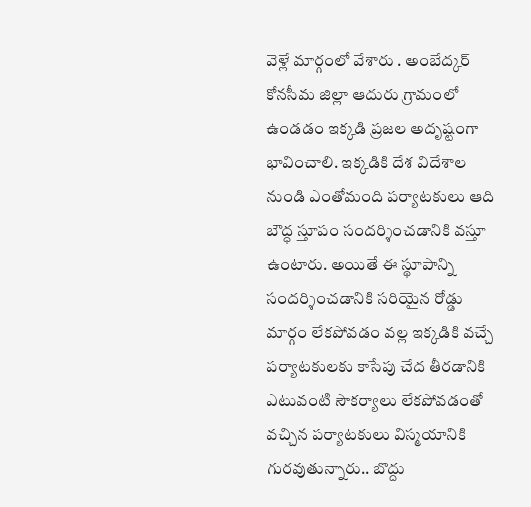వెళ్లే మార్గంలో వేశారు . అంబేద్కర్ కోనసీమ జిల్లా ఆదురు గ్రామంలో ఉండడం ఇక్కడి ప్రజల అదృష్టంగా భావించాలి. ఇక్కడికి దేశ విదేశాల నుండి ఎంతోమంది పర్యాటకులు ఆది బౌద్ధ స్తూపం సందర్శించడానికి వస్తూ ఉంటారు. అయితే ఈ స్థూపాన్ని సందర్శించడానికి సరియైన రోడ్డు మార్గం లేకపోవడం వల్ల ఇక్కడికి వచ్చే పర్యాటకులకు కాసేపు చేద తీరడానికి ఎటువంటి సౌకర్యాలు లేకపోవడంతో వచ్చిన పర్యాటకులు విస్మయానికి గురవుతున్నారు.. బొద్దు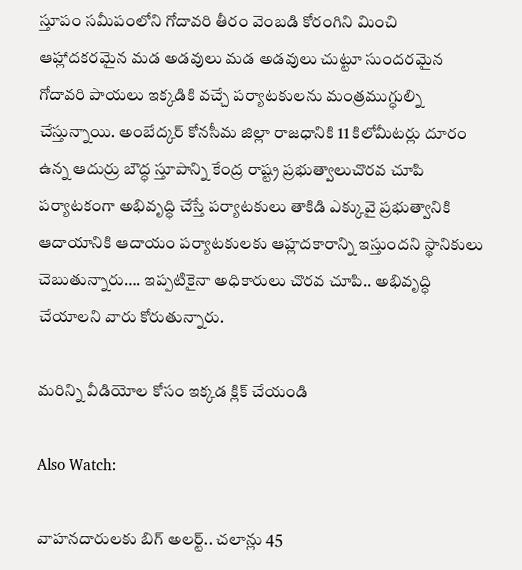స్తూపం సమీపంలోని గోదావరి తీరం వెంబడి కోరంగిని మించి ఆహ్లాదకరమైన మడ అడవులు మడ అడవులు చుట్టూ సుందరమైన గోదావరి పాయలు ఇక్కడికి వచ్చే పర్యాటకులను మంత్రముగ్ధుల్ని చేస్తున్నాయి. అంబేద్కర్ కోనసీమ జిల్లా రాజధానికి 11 కిలోమీటర్లు దూరం ఉన్న ఆదుర్రు బౌద్ధ స్తూపాన్ని కేంద్ర రాష్ట్ర ప్రభుత్వాలుచొరవ చూపి పర్యాటకంగా అభివృద్ధి చేస్తే పర్యాటకులు తాకిడి ఎక్కువై ప్రభుత్వానికి ఆదాయానికి ఆదాయం పర్యాటకులకు ఆహ్లదకారాన్ని ఇస్తుందని స్థానికులు చెబుతున్నారు…. ఇప్పటికైనా అధికారులు చొరవ చూపి.. అభివృద్ధి చేయాలని వారు కోరుతున్నారు.

మరిన్ని వీడియోల కోసం ఇక్కడ క్లిక్ చేయండి

Also Watch:

వాహనదారులకు బిగ్‌ అలర్ట్‌.. చలాన్లు 45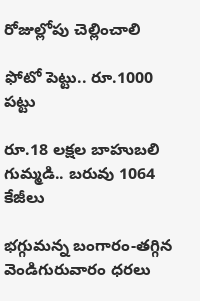రోజుల్లోపు చెల్లించాలి

ఫోటో పెట్టు.. రూ.1000 పట్టు

రూ.18 లక్షల బాహుబలి గుమ్మడి.. బరువు 1064 కేజీలు

భగ్గుమన్న బంగారం-తగ్గిన వెండిగురువారం ధరలు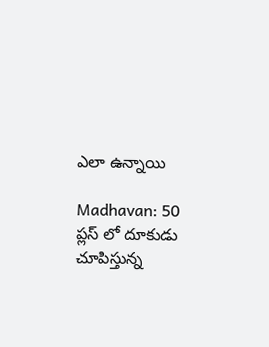ఎలా ఉన్నాయి

Madhavan: 50 ప్లస్ లో దూకుడు చూపిస్తున్న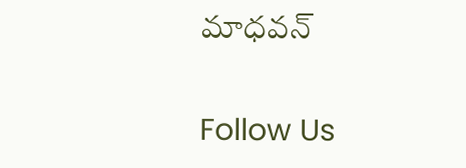మాధవన్

Follow Us